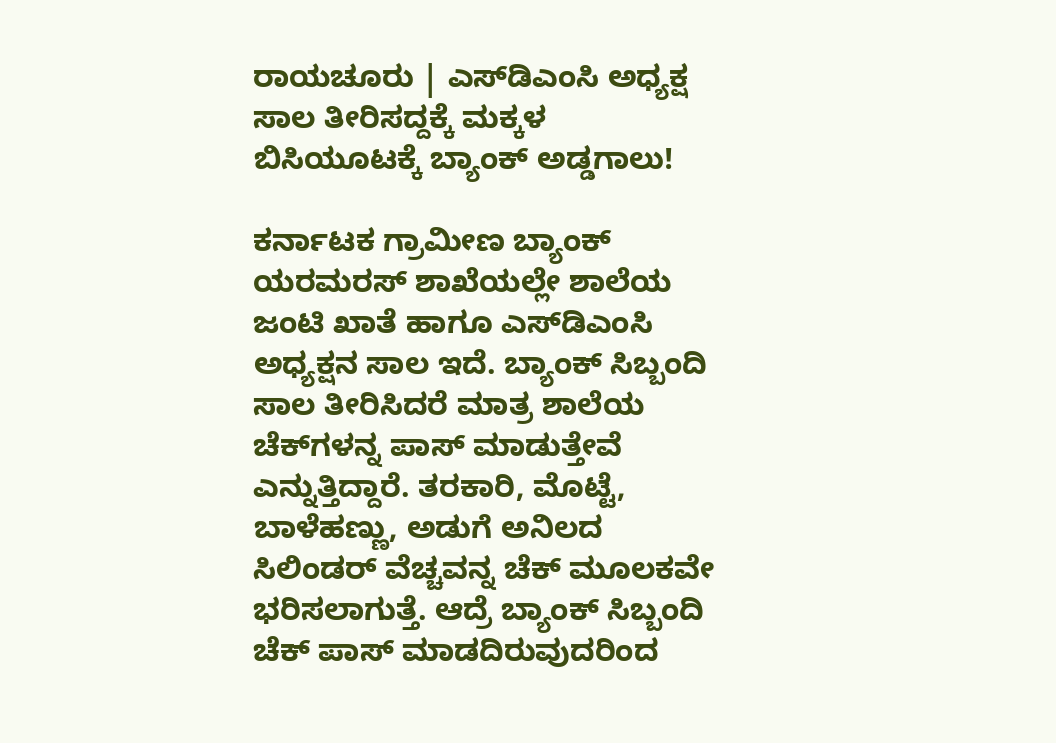ರಾಯಚೂರು | ಎಸ್‍ಡಿಎಂಸಿ ಅಧ್ಯಕ್ಷ ಸಾಲ ತೀರಿಸದ್ದಕ್ಕೆ ಮಕ್ಕಳ ಬಿಸಿಯೂಟಕ್ಕೆ ಬ್ಯಾಂಕ್ ಅಡ್ಡಗಾಲು!

ಕರ್ನಾಟಕ ಗ್ರಾಮೀಣ ಬ್ಯಾಂಕ್ ಯರಮರಸ್ ಶಾಖೆಯಲ್ಲೇ ಶಾಲೆಯ ಜಂಟಿ ಖಾತೆ ಹಾಗೂ ಎಸ್‍ಡಿಎಂಸಿ ಅಧ್ಯಕ್ಷನ ಸಾಲ ಇದೆ. ಬ್ಯಾಂಕ್ ಸಿಬ್ಬಂದಿ ಸಾಲ ತೀರಿಸಿದರೆ ಮಾತ್ರ ಶಾಲೆಯ ಚೆಕ್‍ಗಳನ್ನ ಪಾಸ್ ಮಾಡುತ್ತೇವೆ ಎನ್ನುತ್ತಿದ್ದಾರೆ. ತರಕಾರಿ, ಮೊಟ್ಟೆ, ಬಾಳೆಹಣ್ಣು, ಅಡುಗೆ ಅನಿಲದ ಸಿಲಿಂಡರ್ ವೆಚ್ಚವನ್ನ ಚೆಕ್ ಮೂಲಕವೇ ಭರಿಸಲಾಗುತ್ತೆ. ಆದ್ರೆ ಬ್ಯಾಂಕ್ ಸಿಬ್ಬಂದಿ ಚೆಕ್ ಪಾಸ್ ಮಾಡದಿರುವುದರಿಂದ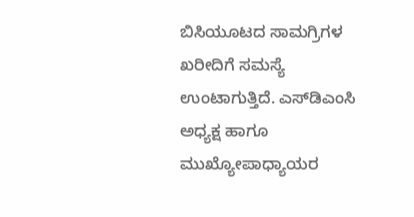ಬಿಸಿಯೂಟದ ಸಾಮಗ್ರಿಗಳ ಖರೀದಿಗೆ ಸಮಸ್ಯೆ ಉಂಟಾಗುತ್ತಿದೆ. ಎಸ್‍ಡಿಎಂಸಿ ಅಧ್ಯಕ್ಷ ಹಾಗೂ ಮುಖ್ಯೋಪಾಧ್ಯಾಯರ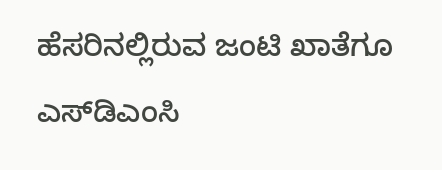ಹೆಸರಿನಲ್ಲಿರುವ ಜಂಟಿ ಖಾತೆಗೂ ಎಸ್‍ಡಿಎಂಸಿ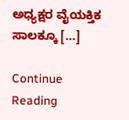ಅಧ್ಯಕ್ಷರ ವೈಯಕ್ತಿಕ ಸಾಲಕ್ಕೂ […]

Continue Reading